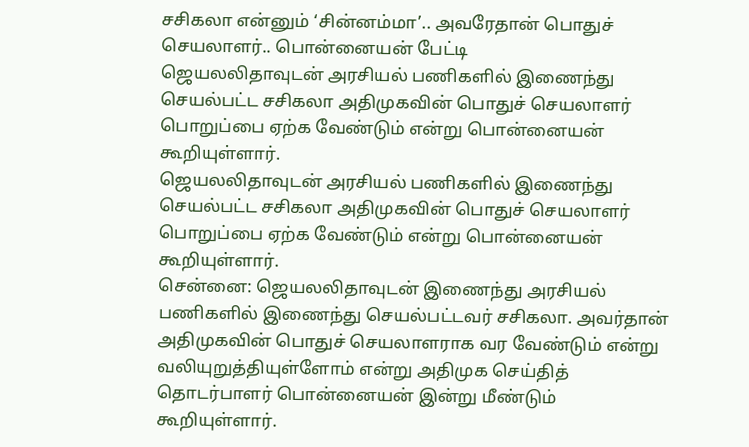சசிகலா என்னும் ‘சின்னம்மா’.. அவரேதான் பொதுச் செயலாளர்.. பொன்னையன் பேட்டி
ஜெயலலிதாவுடன் அரசியல் பணிகளில் இணைந்து செயல்பட்ட சசிகலா அதிமுகவின் பொதுச் செயலாளர் பொறுப்பை ஏற்க வேண்டும் என்று பொன்னையன் கூறியுள்ளார்.
ஜெயலலிதாவுடன் அரசியல் பணிகளில் இணைந்து செயல்பட்ட சசிகலா அதிமுகவின் பொதுச் செயலாளர் பொறுப்பை ஏற்க வேண்டும் என்று பொன்னையன் கூறியுள்ளார்.
சென்னை: ஜெயலலிதாவுடன் இணைந்து அரசியல் பணிகளில் இணைந்து செயல்பட்டவர் சசிகலா. அவர்தான் அதிமுகவின் பொதுச் செயலாளராக வர வேண்டும் என்று வலியுறுத்தியுள்ளோம் என்று அதிமுக செய்தித் தொடர்பாளர் பொன்னையன் இன்று மீண்டும் கூறியுள்ளார்.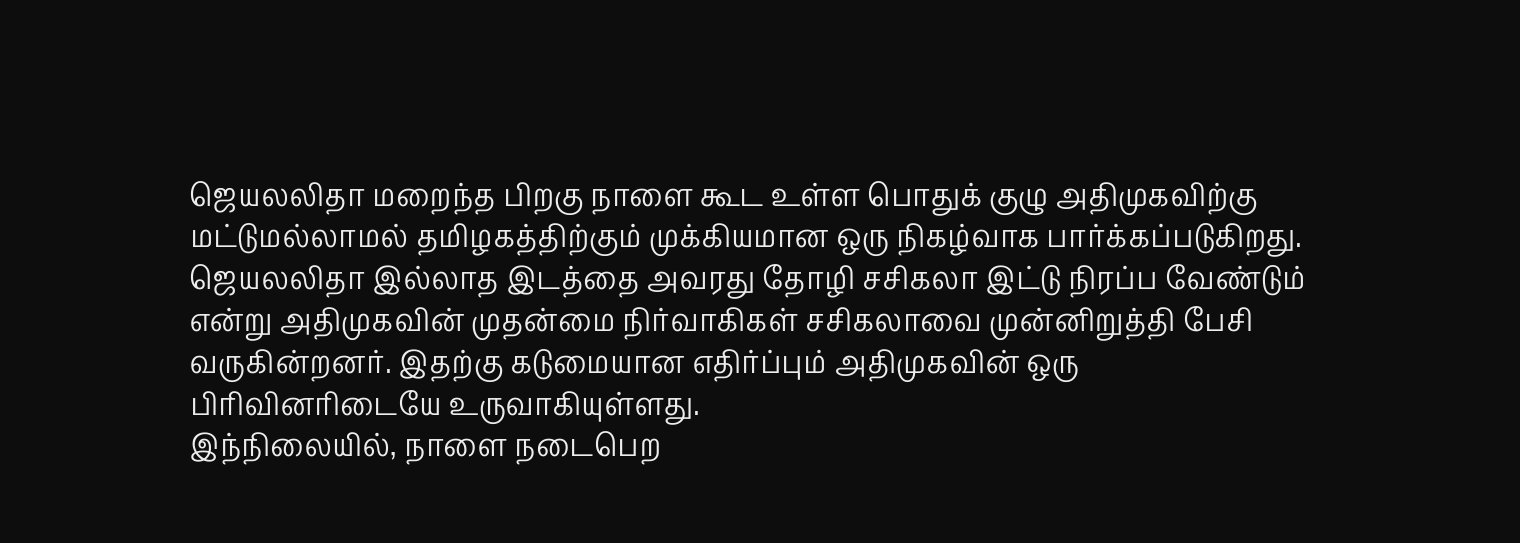ஜெயலலிதா மறைந்த பிறகு நாளை கூட உள்ள பொதுக் குழு அதிமுகவிற்கு மட்டுமல்லாமல் தமிழகத்திற்கும் முக்கியமான ஒரு நிகழ்வாக பார்க்கப்படுகிறது. ஜெயலலிதா இல்லாத இடத்தை அவரது தோழி சசிகலா இட்டு நிரப்ப வேண்டும் என்று அதிமுகவின் முதன்மை நிர்வாகிகள் சசிகலாவை முன்னிறுத்தி பேசி வருகின்றனர். இதற்கு கடுமையான எதிர்ப்பும் அதிமுகவின் ஒரு பிரிவினரிடையே உருவாகியுள்ளது.
இந்நிலையில், நாளை நடைபெற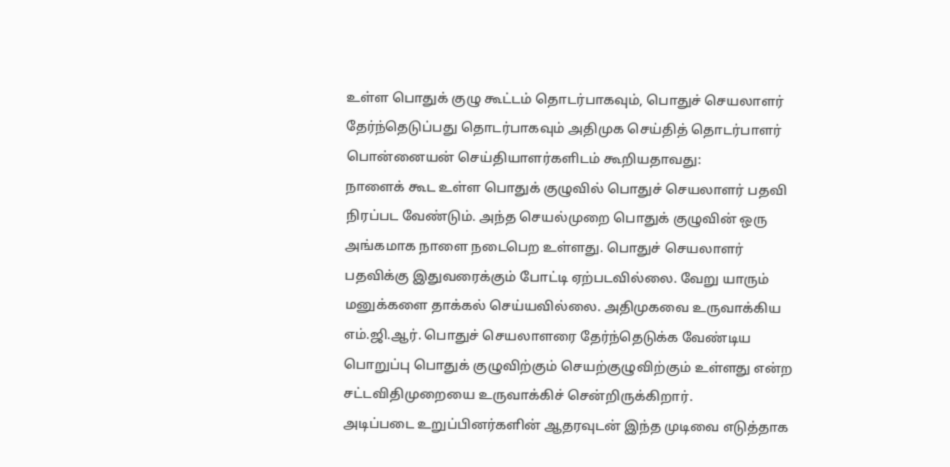உள்ள பொதுக் குழு கூட்டம் தொடர்பாகவும், பொதுச் செயலாளர் தேர்ந்தெடுப்பது தொடர்பாகவும் அதிமுக செய்தித் தொடர்பாளர் பொன்னையன் செய்தியாளர்களிடம் கூறியதாவது:
நாளைக் கூட உள்ள பொதுக் குழுவில் பொதுச் செயலாளர் பதவி நிரப்பட வேண்டும். அந்த செயல்முறை பொதுக் குழுவின் ஒரு அங்கமாக நாளை நடைபெற உள்ளது. பொதுச் செயலாளர் பதவிக்கு இதுவரைக்கும் போட்டி ஏற்படவில்லை. வேறு யாரும் மனுக்களை தாக்கல் செய்யவில்லை. அதிமுகவை உருவாக்கிய எம்.ஜி.ஆர். பொதுச் செயலாளரை தேர்ந்தெடுக்க வேண்டிய பொறுப்பு பொதுக் குழுவிற்கும் செயற்குழுவிற்கும் உள்ளது என்ற சட்டவிதிமுறையை உருவாக்கிச் சென்றிருக்கிறார்.
அடிப்படை உறுப்பினர்களின் ஆதரவுடன் இந்த முடிவை எடுத்தாக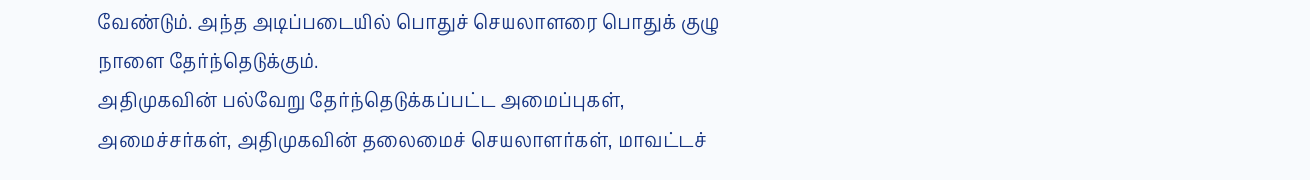வேண்டும். அந்த அடிப்படையில் பொதுச் செயலாளரை பொதுக் குழு நாளை தேர்ந்தெடுக்கும்.
அதிமுகவின் பல்வேறு தேர்ந்தெடுக்கப்பட்ட அமைப்புகள், அமைச்சர்கள், அதிமுகவின் தலைமைச் செயலாளர்கள், மாவட்டச்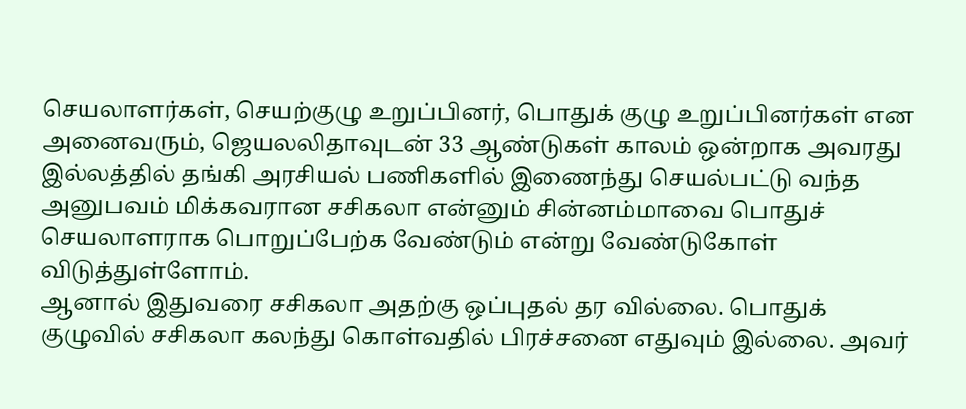செயலாளர்கள், செயற்குழு உறுப்பினர், பொதுக் குழு உறுப்பினர்கள் என அனைவரும், ஜெயலலிதாவுடன் 33 ஆண்டுகள் காலம் ஒன்றாக அவரது இல்லத்தில் தங்கி அரசியல் பணிகளில் இணைந்து செயல்பட்டு வந்த அனுபவம் மிக்கவரான சசிகலா என்னும் சின்னம்மாவை பொதுச் செயலாளராக பொறுப்பேற்க வேண்டும் என்று வேண்டுகோள் விடுத்துள்ளோம்.
ஆனால் இதுவரை சசிகலா அதற்கு ஒப்புதல் தர வில்லை. பொதுக் குழுவில் சசிகலா கலந்து கொள்வதில் பிரச்சனை எதுவும் இல்லை. அவர்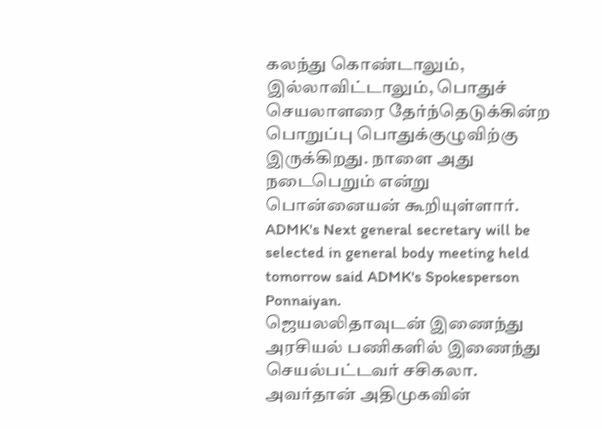கலந்து கொண்டாலும், இல்லாவிட்டாலும், பொதுச் செயலாளரை தேர்ந்தெடுக்கின்ற பொறுப்பு பொதுக்குழுவிற்கு இருக்கிறது. நாளை அது நடைபெறும் என்று பொன்னையன் கூறியுள்ளார்.
ADMK's Next general secretary will be selected in general body meeting held tomorrow said ADMK's Spokesperson Ponnaiyan.
ஜெயலலிதாவுடன் இணைந்து அரசியல் பணிகளில் இணைந்து செயல்பட்டவர் சசிகலா. அவர்தான் அதிமுகவின்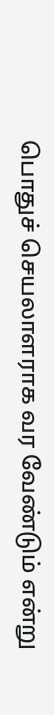பொதுச் செயலாளராக வர வேண்டும் என்று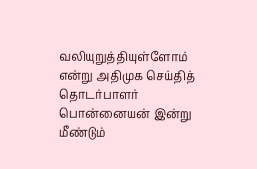வலியுறுத்தியுள்ளோம் என்று அதிமுக செய்தித் தொடர்பாளர் பொன்னையன் இன்று மீண்டும்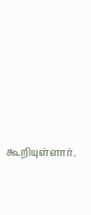கூறியுள்ளார்.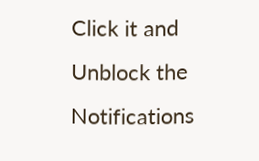Click it and Unblock the Notifications